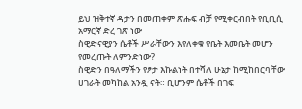ይህ ዝቅተኛ ዳታን በመጠቀም ጽሑፍ ብቻ የሚቀርብበት የቢቢሲ አማርኛ ድረ ገጽ ነው
ስዊድናዊያን ሴቶች ሥራቸውን እየለቀቁ የቤት እመቤት መሆን የመረጡት ለምንድነው?
ስዊድን በዓለማችን የፆታ እኩልነት በተሻለ ሁኔታ ከሚከበርባቸው ሀገራት መካከል አንዷ ናት። ቢሆንም ሴቶች በገፍ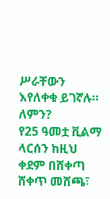ሥራቸውን እየለቀቁ ይገኛሉ። ለምን?
የ25 ዓመቷ ቪልማ ላርሰን ከዚህ ቀደም በሸቀጣ ሸቀጥ መሸጫ፣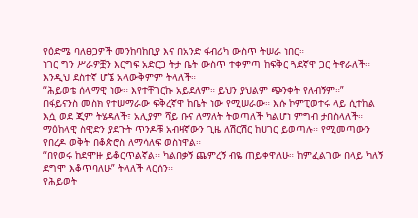የዕድሜ ባለፀጋዎች መንከባከቢያ እና በአንድ ፋብሪካ ውስጥ ትሠራ ነበር።
ነገር ግን ሥራዎቿን እርግፍ አድርጋ ትታ ቤት ውስጥ ተቀምጣ ከፍቅር ጓደኛዋ ጋር ትኖራለች። እንዲህ ደስተኛ ሆኜ አላውቅምም ትላለች።
“ሕይወቴ ሰላማዊ ነው። እየተቸገርኩ አይደለም። ይህን ያህልም ጭንቀት የለብኝም።”
በፋይናንስ መስክ የተሠማራው ፍቅረኛዋ ከቤት ነው የሚሠራው። እሱ ኮምፒወተሩ ላይ ሲተከል እሷ ወደ ጂም ትሄዳለች፣ አሊያም ሻይ ቡና ለማለት ትወጣለች ካልሆነ ምግብ ታበስላለች።
ማዕከላዊ ስዊድን ያደጉት ጥንዶቹ አብዛኛውን ጊዜ ለሽርሽር ከሀገር ይወጣሉ። የሚመጣውን የበረዶ ወቅት በቆጵሮስ ለማሳለፍ ወስነዋል።
“በየወሩ ከደሞዙ ይቆርጥልኛል። ካልበቃኝ ጨምረኝ ብዬ ጠይቀዋለሁ። ከምፈልገው በላይ ካለኝ ደግሞ እቆጥባለሁ” ትላለች ላርሰን።
የሕይወት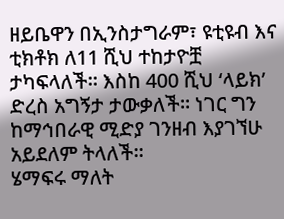ዘይቤዋን በኢንስታግራም፣ ዩቲዩብ እና ቲክቶክ ለ11 ሺህ ተከታዮቿ ታካፍላለች። እስከ 400 ሺህ ‘ላይክ’ ድረስ አግኝታ ታውቃለች። ነገር ግን ከማኅበራዊ ሚድያ ገንዘብ እያገኘሁ አይደለም ትላለች።
ሄማፍሩ ማለት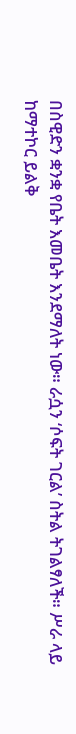በስዊድን ቋንቋ የቤት እመቤት እንደማለት ነው። ራሷን ‘ሶፍት ገርል’ ስትል ትገልፃለች። ሥራ ላይ ከማተኮር ይልቅ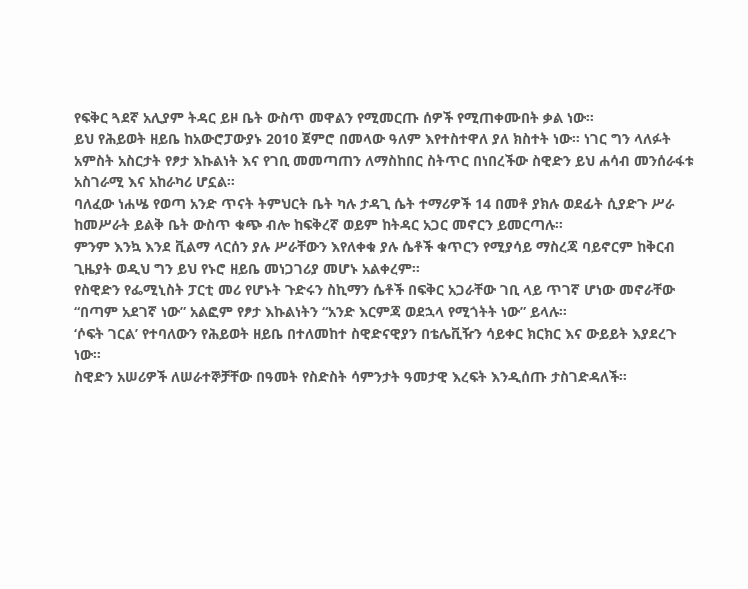የፍቅር ጓደኛ አሊያም ትዳር ይዞ ቤት ውስጥ መዋልን የሚመርጡ ሰዎች የሚጠቀሙበት ቃል ነው።
ይህ የሕይወት ዘይቤ ከአውሮፓውያኑ 2010 ጀምሮ በመላው ዓለም እየተስተዋለ ያለ ክስተት ነው። ነገር ግን ላለፉት አምስት አስርታት የፆታ እኩልነት እና የገቢ መመጣጠን ለማስከበር ስትጥር በነበረችው ስዊድን ይህ ሐሳብ መንሰራፋቱ አስገራሚ እና አከራካሪ ሆኗል።
ባለፈው ነሐሤ የወጣ አንድ ጥናት ትምህርት ቤት ካሉ ታዳጊ ሴት ተማሪዎች 14 በመቶ ያክሉ ወደፊት ሲያድጉ ሥራ ከመሥራት ይልቅ ቤት ውስጥ ቁጭ ብሎ ከፍቅረኛ ወይም ከትዳር አጋር መኖርን ይመርጣሉ።
ምንም እንኳ እንደ ቪልማ ላርሰን ያሉ ሥራቸውን እየለቀቁ ያሉ ሴቶች ቁጥርን የሚያሳይ ማስረጃ ባይኖርም ከቅርብ ጊዜያት ወዲህ ግን ይህ የኑሮ ዘይቤ መነጋገሪያ መሆኑ አልቀረም።
የስዊድን የፌሚኒስት ፓርቲ መሪ የሆኑት ጉድሩን ስኪማን ሴቶች በፍቅር አጋራቸው ገቢ ላይ ጥገኛ ሆነው መኖራቸው “በጣም አደገኛ ነው” አልፎም የፆታ እኩልነትን “አንድ እርምጃ ወደኋላ የሚጎትት ነው” ይላሉ።
‘ሶፍት ገርል’ የተባለውን የሕይወት ዘይቤ በተለመከተ ስዊድናዊያን በቴሌቪዥን ሳይቀር ክርክር እና ውይይት እያደረጉ ነው።
ስዊድን አሠሪዎች ለሠራተኞቻቸው በዓመት የስድስት ሳምንታት ዓመታዊ እረፍት እንዲሰጡ ታስገድዳለች።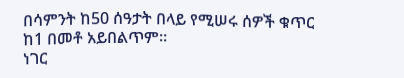በሳምንት ከ50 ሰዓታት በላይ የሚሠሩ ሰዎች ቁጥር ከ1 በመቶ አይበልጥም።
ነገር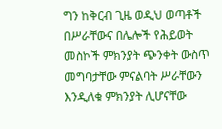ግን ከቅርብ ጊዜ ወዲህ ወጣቶች በሥራቸውና በሌሎች የሕይወት መስኮች ምክንያት ጭንቀት ውስጥ መግባታቸው ምናልባት ሥራቸውን እንዲለቁ ምክንያት ሊሆናቸው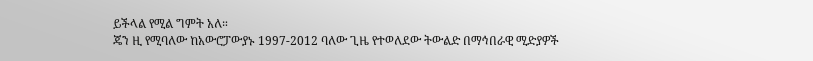ይችላል የሚል ግምት አለ።
ጄን ዚ የሚባለው ከአውሮፓውያኑ 1997-2012 ባለው ጊዜ የተወለደው ትውልድ በማኅበራዊ ሚድያዎች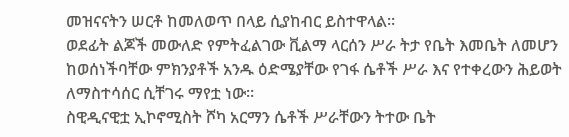መዝናናትን ሠርቶ ከመለወጥ በላይ ሲያከብር ይስተዋላል።
ወደፊት ልጆች መውለድ የምትፈልገው ቪልማ ላርሰን ሥራ ትታ የቤት እመቤት ለመሆን ከወሰነችባቸው ምክንያቶች አንዱ ዕድሜያቸው የገፋ ሴቶች ሥራ እና የተቀረውን ሕይወት ለማስተሳሰር ሲቸገሩ ማየቷ ነው።
ስዊዲናዊቷ ኢኮኖሚስት ሾካ አርማን ሴቶች ሥራቸውን ትተው ቤት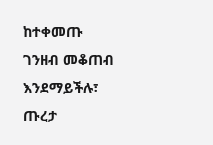ከተቀመጡ ገንዘብ መቆጠብ እንደማይችሉ፣ ጡረታ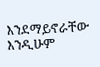እንደማይኖራቸው እንዲሁም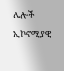ሌሎች ኢኮኖሚያዊ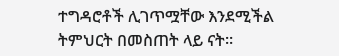ተግዳሮቶች ሊገጥሟቸው እንደሚችል ትምህርት በመስጠት ላይ ናት።